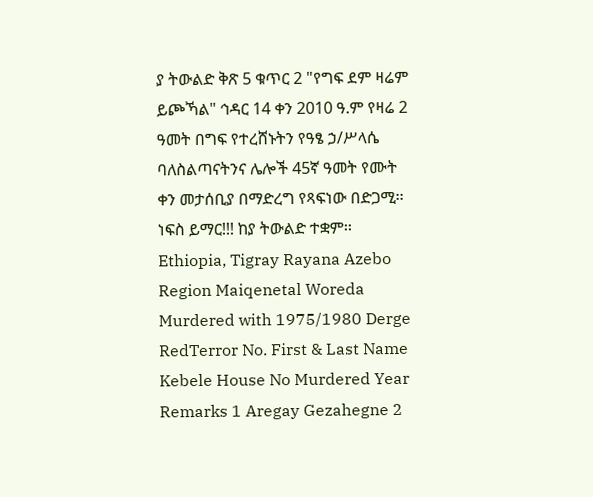ያ ትውልድ ቅጽ 5 ቁጥር 2 "የግፍ ደም ዛሬም ይጮኻል" ኅዳር 14 ቀን 2010 ዓ.ም የዛሬ 2 ዓመት በግፍ የተረሸኑትን የዓፄ ኃ/ሥላሴ ባለስልጣናትንና ሌሎች 45ኛ ዓመት የሙት ቀን መታሰቢያ በማድረግ የጻፍነው በድጋሚ፡፡ ነፍስ ይማር!!! ከያ ትውልድ ተቋም፡፡
Ethiopia, Tigray Rayana Azebo Region Maiqenetal Woreda Murdered with 1975/1980 Derge RedTerror No. First & Last Name Kebele House No Murdered Year Remarks 1 Aregay Gezahegne 2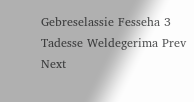Gebreselassie Fesseha 3 Tadesse Weldegerima Prev Next